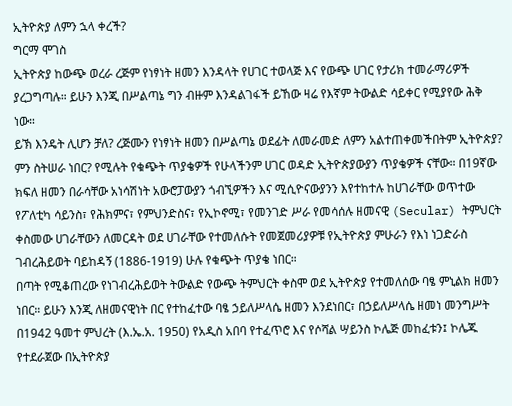ኢትዮጵያ ለምን ኋላ ቀረች?
ግርማ ሞገስ
ኢትዮጵያ ከውጭ ወረራ ረጅም የነፃነት ዘመን እንዳላት የሀገር ተወላጅ እና የውጭ ሀገር የታሪክ ተመራማሪዎች ያረጋግጣሉ። ይሁን እንጂ በሥልጣኔ ግን ብዙም እንዳልገፋች ይኸው ዛሬ የእኛም ትውልድ ሳይቀር የሚያየው ሕቅ ነው።
ይኽ እንዴት ሊሆን ቻለ? ረጅሙን የነፃነት ዘመን በሥልጣኔ ወደፊት ለመራመድ ለምን አልተጠቀመችበትም ኢትዮጵያ? ምን ስትሠራ ነበር? የሚሉት የቁጭት ጥያቄዎች የሁላችንም ሀገር ወዳድ ኢትዮጵያውያን ጥያቄዎች ናቸው። በ19ኛው ክፍለ ዘመን በራሳቸው አነሳሽነት አውሮፓውያን ጎብኚዎችን እና ሚሲዮናውያንን እየተከተሉ ከሀገራቸው ወጥተው የፖለቲካ ሳይንስ፣ የሕክምና፣ የምህንድስና፣ የኢኮኖሚ፣ የመንገድ ሥራ የመሳሰሉ ዘመናዊ (Secular) ትምህርት ቀስመው ሀገራቸውን ለመርዳት ወደ ሀገራቸው የተመለሱት የመጀመሪያዎቹ የኢትዮጵያ ምሁራን የእነ ነጋድራስ ገብረሕይወት ባይከዳኝ (1886-1919) ሁሉ የቁጭት ጥያቄ ነበር።
በጣት የሚቆጠረው የነገብረሕይወት ትውልድ የውጭ ትምህርት ቀስሞ ወደ ኢትዮጵያ የተመለሰው ባፄ ምኒልክ ዘመን ነበር። ይሁን እንጂ ለዘመናዊነት በር የተከፈተው ባፄ ኃይለሥላሴ ዘመን እንደነበር፣ በኃይለሥላሴ ዘመነ መንግሥት በ1942 ዓመተ ምህረት (እ.ኤ.አ. 1950) የአዲስ አበባ የተፈጥሮ እና የሶሻል ሣይንስ ኮሌጅ መከፈቱን፤ ኮሌጁ የተደራጀው በኢትዮጵያ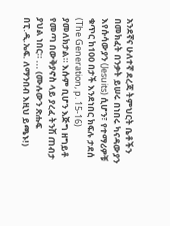አንደኛና ሁለተኛ ደረጃ ትምህርት ቤቶችን በመክፈት በንቃት ይሠሩ በነበሩ ካናዳውያን እየሱሳውያን (Jesuits) ሲሆን፣ የተማሪዎቹ ቁጥር ከ100 በታች እንደነበር ክፍሉ ታደሰ (The Generation, p. 15-16) ያመለክታል። እሱም ቢሆን እጅግ ዘግይቶ የመጣ በውቅያኖስ ላይ ያረፈ ትንሽ ጠብታ ያህል ነበር። ... (ሙሉውን ጽሑፍ በፒ.ዲ.ኤፍ. ለማንበብ እዚህ ይጫኑ!)